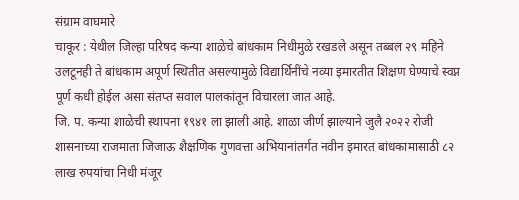संग्राम वाघमारे
चाकूर : येथील जिल्हा परिषद कन्या शाळेचे बांधकाम निधीमुळे रखडले असून तब्बल २९ महिने उलटूनही ते बांधकाम अपूर्ण स्थितीत असल्यामुळे विद्यार्थिनींचे नव्या इमारतीत शिक्षण घेण्याचे स्वप्न पूर्ण कधी होईल असा संतप्त सवाल पालकांतून विचारला जात आहे.
जि. प. कन्या शाळेची स्थापना १९४१ ला झाली आहे. शाळा जीर्ण झाल्याने जुलै २०२२ रोजी शासनाच्या राजमाता जिजाऊ शैक्षणिक गुणवत्ता अभियानांतर्गत नवीन इमारत बांधकामासाठी ८२ लाख रुपयांचा निधी मंजूर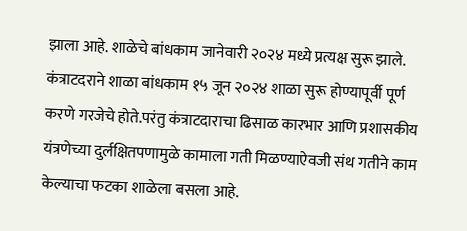झाला आहे. शाळेचे बांधकाम जानेवारी २०२४ मध्ये प्रत्यक्ष सुरू झाले. कंत्राटदराने शाळा बांधकाम १५ जून २०२४ शाळा सुरू होण्यापूर्वी पूर्ण करणे गरजेचे होते.परंतु कंत्राटदाराचा ढिसाळ कारभार आणि प्रशासकीय यंत्रणेच्या दुर्लक्षितपणामुळे कामाला गती मिळण्याऐवजी संथ गतीने काम केल्याचा फटका शाळेला बसला आहे.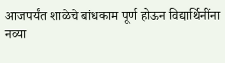आजपर्यंत शाळेचे बांधकाम पूर्ण होऊन विद्यार्थिनींना नव्या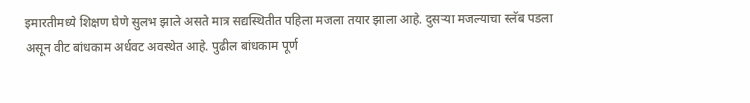इमारतीमध्ये शिक्षण घेणे सुलभ झाले असते मात्र सद्यस्थितीत पहिला मजला तयार झाला आहे. दुसऱ्या मजल्याचा स्लॅब पडला असून वीट बांधकाम अर्धवट अवस्थेत आहे. पुढील बांधकाम पूर्ण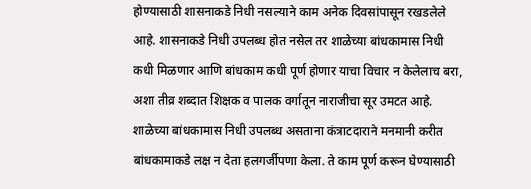होण्यासाठी शासनाकडे निधी नसल्याने काम अनेक दिवसांपासून रखडलेले आहे. शासनाकडे निधी उपलब्ध होत नसेल तर शाळेच्या बांधकामास निधी कधी मिळणार आणि बांधकाम कधी पूर्ण होणार याचा विचार न केलेलाच बरा, अशा तीव्र शब्दात शिक्षक व पालक वर्गातून नाराजीचा सूर उमटत आहे.
शाळेच्या बांधकामास निधी उपलब्ध असताना कंत्राटदाराने मनमानी करीत बांधकामाकडे लक्ष न देता हलगर्जीपणा केला. ते काम पूर्ण करून घेण्यासाठी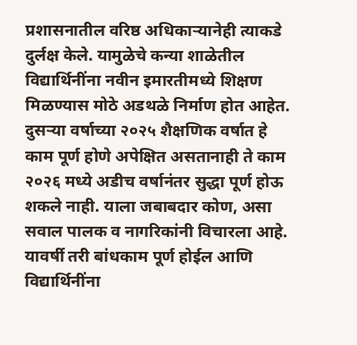प्रशासनातील वरिष्ठ अधिकाऱ्यानेही त्याकडे दुर्लक्ष केले. यामुळेचे कन्या शाळेतील विद्यार्थिनींना नवीन इमारतीमध्ये शिक्षण मिळण्यास मोठे अडथळे निर्माण होत आहेत.
दुसऱ्या वर्षाच्या २०२५ शैक्षणिक वर्षात हे काम पूर्ण होणे अपेक्षित असतानाही ते काम २०२६ मध्ये अडीच वर्षानंतर सुद्धा पूर्ण होऊ शकले नाही. याला जबाबदार कोण, असा सवाल पालक व नागरिकांनी विचारला आहे. यावर्षी तरी बांधकाम पूर्ण होईल आणि विद्यार्थिनींना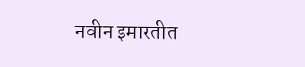नवीन इमारतीत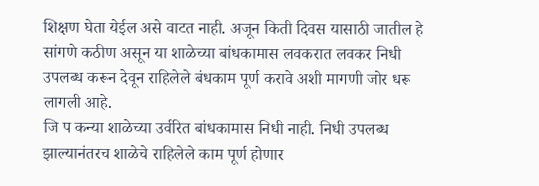शिक्षण घेता येईल असे वाटत नाही. अजून किती दिवस यासाठी जातील हे सांगणे कठीण असून या शाळेच्या बांधकामास लवकरात लवकर निधी उपलब्ध करून देवून राहिलेले बंधकाम पूर्ण करावे अशी मागणी जोर धरू लागली आहे.
जि प कन्या शाळेच्या उर्वरित बांधकामास निधी नाही. निधी उपलब्ध झाल्यानंतरच शाळेचे राहिलेले काम पूर्ण होणार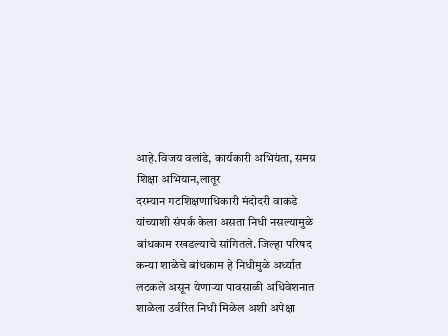आहे.विजय वलांडे, कार्यकारी अभियंता, समग्र शिक्षा अभियान,लातूर
दरम्यान गटशिक्षणाधिकारी मंदोदरी वाकडे यांच्याशी संपर्क केला असता निधी नसल्यामुळे बांधकाम रखडल्याचे सांगितले. जिल्हा परिषद कन्या शाळेचे बांधकाम हे निधीमुळे अर्ध्यात लटकले असून येणाऱ्या पावसाळी अधिवेशनात शाळेला उर्वरित निधी मिळेल अशी अपेक्षा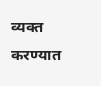व्यक्त करण्यात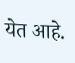येत आहे.